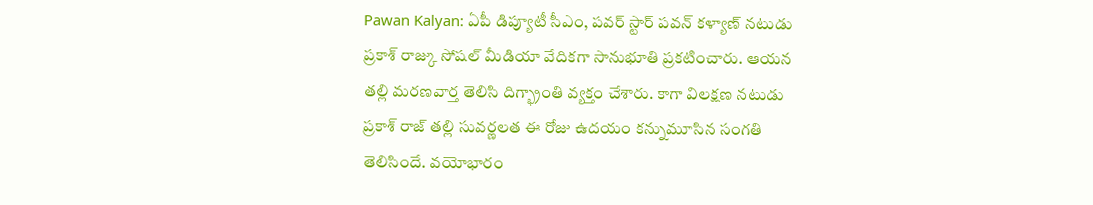Pawan Kalyan: ఏపీ డిప్యూటీ సీఎం, పవర్ స్టార్ పవన్ కళ్యాణ్ నటుడు ప్రకాశ్ రాజ్కు సోషల్ మీడియా వేదికగా సానుభూతి ప్రకటించారు. ఆయన తల్లి మరణవార్త తెలిసి దిగ్భ్రాంతి వ్యక్తం చేశారు. కాగా విలక్షణ నటుడు ప్రకాశ్ రాజ్ తల్లి సువర్ణలత ఈ రోజు ఉదయం కన్నుమూసిన సంగతి తెలిసిందే. వయోభారం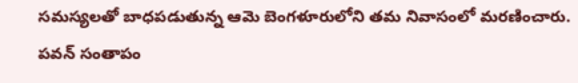సమస్యలతో బాధపడుతున్న ఆమె బెంగళూరులోని తమ నివాసంలో మరణించారు.
పవన్ సంతాపం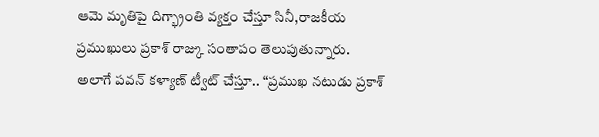ఆమె మృతిపై దిగ్భ్రాంతి వ్యక్తం చేస్తూ సినీ,రాజకీయ ప్రముఖులు ప్రకాశ్ రాజ్కు సంతాపం తెలుపుతున్నారు. అలాగే పవన్ కళ్యాణ్ ట్వీట్ చేస్తూ.. “ప్రముఖ నటుడు ప్రకాశ్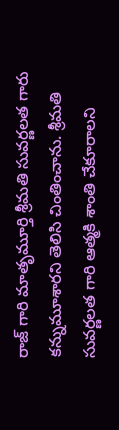రాజ్ గారి మాతృమూర్తి శ్రీమతి సువర్ణలత గారు కన్నుమూశారని తెలిసి చింతించాను. శ్రీమతి సువర్ణలత గారి ఆత్మకి శాంతి చేకూరాలని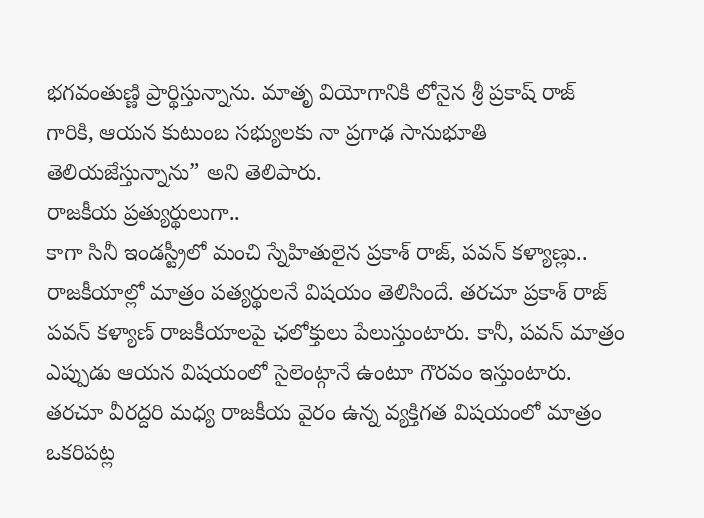భగవంతుణ్ణి ప్రార్థిస్తున్నాను. మాతృ వియోగానికి లోనైన శ్రీ ప్రకాష్ రాజ్ గారికి, ఆయన కుటుంబ సభ్యులకు నా ప్రగాఢ సానుభూతి తెలియజేస్తున్నాను” అని తెలిపారు.
రాజకీయ ప్రత్యుర్థులుగా..
కాగా సినీ ఇండస్ట్రీలో మంచి స్నేహితులైన ప్రకాశ్ రాజ్, పవన్ కళ్యాణ్లు.. రాజకీయాల్లో మాత్రం పత్యర్థులనే విషయం తెలిసిందే. తరచూ ప్రకాశ్ రాజ్ పవన్ కళ్యాణ్ రాజకీయాలపై ఛలోక్తులు పేలుస్తుంటారు. కానీ, పవన్ మాత్రం ఎప్పుడు ఆయన విషయంలో సైలెంట్గానే ఉంటూ గౌరవం ఇస్తుంటారు. తరచూ వీరద్దరి మధ్య రాజకీయ వైరం ఉన్న వ్యక్తిగత విషయంలో మాత్రం ఒకరిపట్ల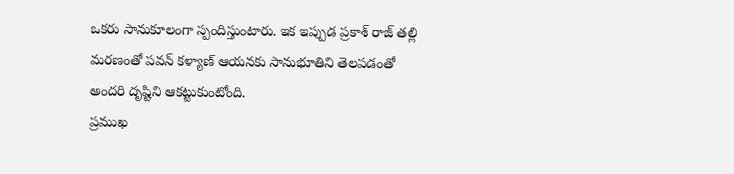ఒకరు సానుకూలంగా స్పందిస్తుంటారు. ఇక ఇప్పుడ ప్రకాశ్ రాజ్ తల్లి మరణంతో పవన్ కళ్యాణ్ ఆయనకు సానుభూతిని తెలపడంతో అందరి దృష్టిని ఆకట్టుకుంటోంది.
ప్రముఖ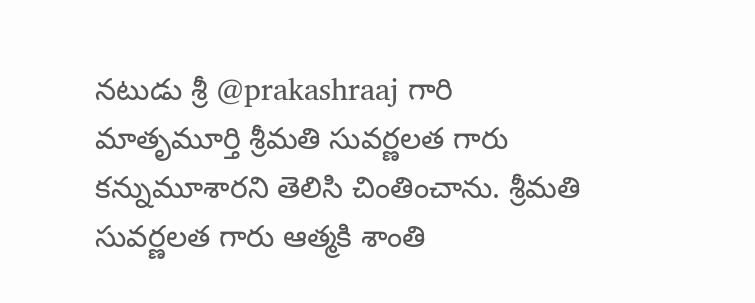నటుడు శ్రీ @prakashraaj గారి మాతృమూర్తి శ్రీమతి సువర్ణలత గారు కన్నుమూశారని తెలిసి చింతించాను. శ్రీమతి సువర్ణలత గారు ఆత్మకి శాంతి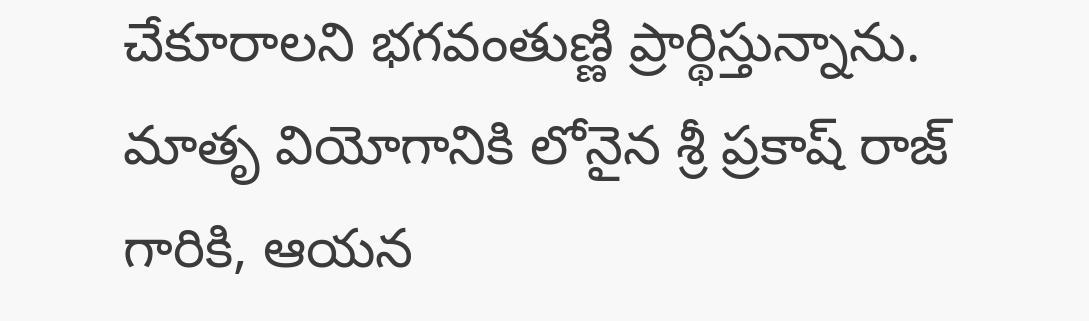చేకూరాలని భగవంతుణ్ణి ప్రార్థిస్తున్నాను. మాతృ వియోగానికి లోనైన శ్రీ ప్రకాష్ రాజ్ గారికి, ఆయన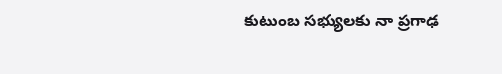కుటుంబ సభ్యులకు నా ప్రగాఢ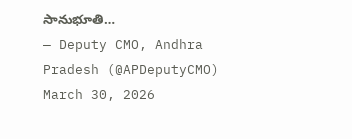సానుభూతి…
— Deputy CMO, Andhra Pradesh (@APDeputyCMO) March 30, 2026